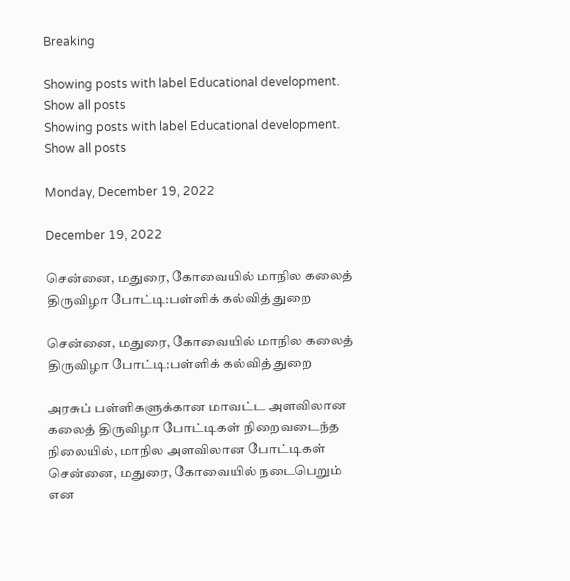Breaking

Showing posts with label Educational development. Show all posts
Showing posts with label Educational development. Show all posts

Monday, December 19, 2022

December 19, 2022

சென்னை, மதுரை, கோவையில் மாநில கலைத் திருவிழா போட்டி:பள்ளிக் கல்வித் துறை

சென்னை, மதுரை, கோவையில் மாநில கலைத் திருவிழா போட்டி:பள்ளிக் கல்வித் துறை

அரசுப் பள்ளிகளுக்கான மாவட்ட அளவிலான கலைத் திருவிழா போட்டிகள் நிறைவடைந்த நிலையில், மாநில அளவிலான போட்டிகள் சென்னை, மதுரை, கோவையில் நடைபெறும் என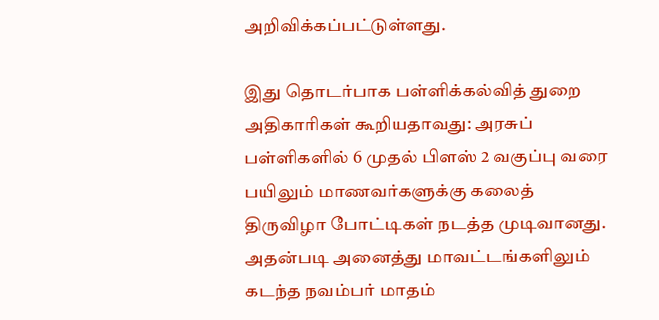அறிவிக்கப்பட்டுள்ளது.

இது தொடர்பாக பள்ளிக்கல்வித் துறை அதிகாரிகள் கூறியதாவது: அரசுப் பள்ளிகளில் 6 முதல் பிளஸ் 2 வகுப்பு வரை பயிலும் மாணவர்களுக்கு கலைத் திருவிழா போட்டிகள் நடத்த முடிவானது. அதன்படி அனைத்து மாவட்டங்களிலும் கடந்த நவம்பர் மாதம்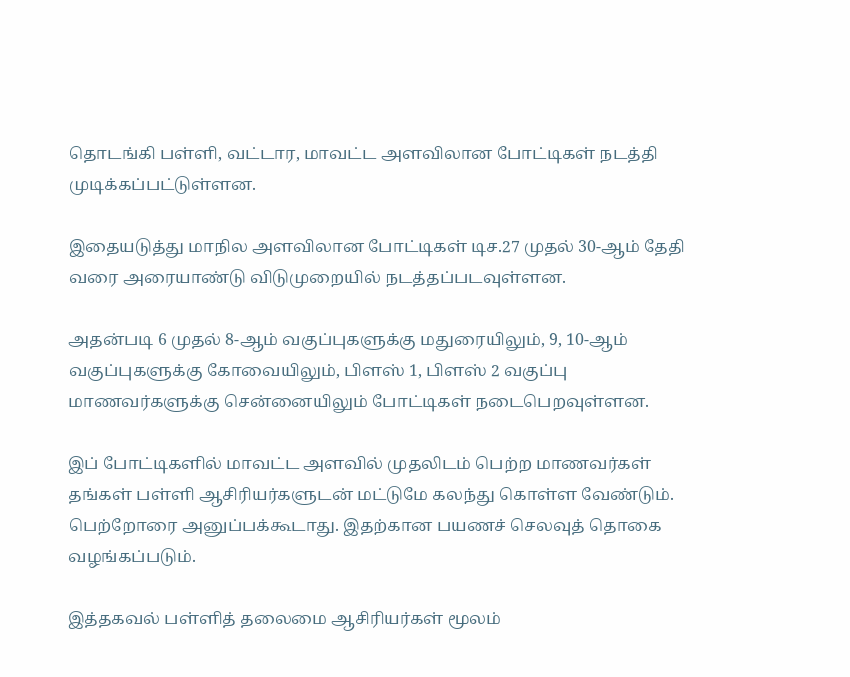தொடங்கி பள்ளி, வட்டார, மாவட்ட அளவிலான போட்டிகள் நடத்தி முடிக்கப்பட்டுள்ளன.

இதையடுத்து மாநில அளவிலான போட்டிகள் டிச.27 முதல் 30-ஆம் தேதி வரை அரையாண்டு விடுமுறையில் நடத்தப்படவுள்ளன.

அதன்படி 6 முதல் 8-ஆம் வகுப்புகளுக்கு மதுரையிலும், 9, 10-ஆம் வகுப்புகளுக்கு கோவையிலும், பிளஸ் 1, பிளஸ் 2 வகுப்பு மாணவர்களுக்கு சென்னையிலும் போட்டிகள் நடைபெறவுள்ளன.

இப் போட்டிகளில் மாவட்ட அளவில் முதலிடம் பெற்ற மாணவர்கள் தங்கள் பள்ளி ஆசிரியர்களுடன் மட்டுமே கலந்து கொள்ள வேண்டும். பெற்றோரை அனுப்பக்கூடாது. இதற்கான பயணச் செலவுத் தொகை வழங்கப்படும்.

இத்தகவல் பள்ளித் தலைமை ஆசிரியர்கள் மூலம்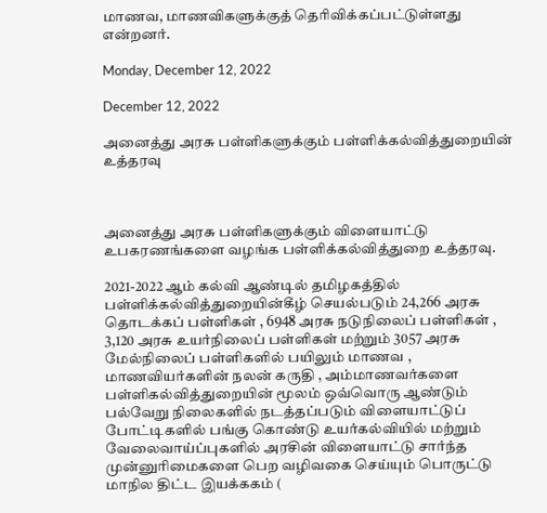மாணவ, மாணவிகளுக்குத் தெரிவிக்கப்பட்டுள்ளது என்றனர்.

Monday, December 12, 2022

December 12, 2022

அனைத்து அரசு பள்ளிகளுக்கும் பள்ளிக்கல்வித்துறையின் உத்தரவு



அனைத்து அரசு பள்ளிகளுக்கும் விளையாட்டு உபகரணங்களை வழங்க பள்ளிக்கல்வித்துறை உத்தரவு.

2021-2022 ஆம் கல்வி ஆண்டில் தமிழகத்தில் பள்ளிக்கல்வித்துறையின்கீழ் செயல்படும் 24,266 அரசு தொடக்கப் பள்ளிகள் , 6948 அரசு நடுநிலைப் பள்ளிகள் , 3,120 அரசு உயர்நிலைப் பள்ளிகள் மற்றும் 3057 அரசு மேல்நிலைப் பள்ளிகளில் பயிலும் மாணவ , மாணவியர்களின் நலன் கருதி , அம்மாணவர்களை பள்ளிகல்வித்துறையின் மூலம் ஒவ்வொரு ஆண்டும் பல்வேறு நிலைகளில் நடத்தப்படும் விளையாட்டுப் போட்டிகளில் பங்கு கொண்டு உயர்கல்வியில் மற்றும் வேலைவாய்ப்புகளில் அரசின் விளையாட்டு சார்ந்த முன்னுரிமைகளை பெற வழிவகை செய்யும் பொருட்டு மாநில திட்ட இயக்ககம் (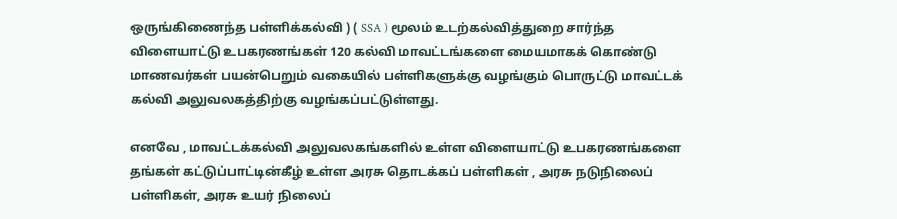ஒருங்கிணைந்த பள்ளிக்கல்வி ) ( SSA ) மூலம் உடற்கல்வித்துறை சார்ந்த விளையாட்டு உபகரணங்கள் 120 கல்வி மாவட்டங்களை மையமாகக் கொண்டு மாணவர்கள் பயன்பெறும் வகையில் பள்ளிகளுக்கு வழங்கும் பொருட்டு மாவட்டக் கல்வி அலுவலகத்திற்கு வழங்கப்பட்டுள்ளது.

எனவே , மாவட்டக்கல்வி அலுவலகங்களில் உள்ள விளையாட்டு உபகரணங்களை தங்கள் கட்டுப்பாட்டின்கீழ் உள்ள அரசு தொடக்கப் பள்ளிகள் , அரசு நடுநிலைப் பள்ளிகள், அரசு உயர் நிலைப்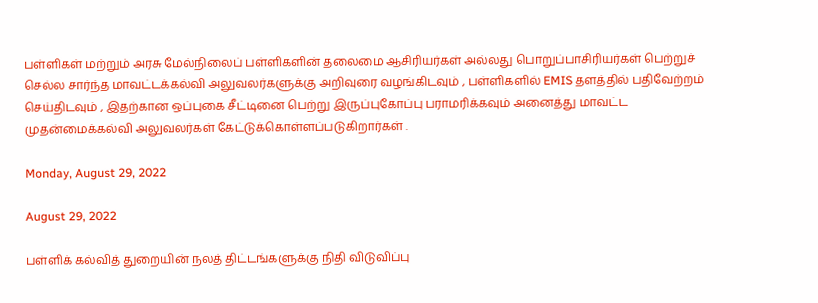பள்ளிகள் மற்றும் அரசு மேல்நிலைப் பள்ளிகளின் தலைமை ஆசிரியர்கள் அல்லது பொறுப்பாசிரியர்கள் பெற்றுச் செல்ல சார்ந்த மாவட்டக்கல்வி அலுவலர்களுக்கு அறிவுரை வழங்கிடவும் , பள்ளிகளில் EMIS தளத்தில் பதிவேற்றம் செய்திடவும் , இதற்கான ஒப்புகை சீட்டினை பெற்று இருப்புகோப்பு பராமரிக்கவும் அனைத்து மாவட்ட முதன்மைக்கல்வி அலுவலர்கள் கேட்டுக்கொள்ளப்படுகிறார்கள் .

Monday, August 29, 2022

August 29, 2022

பள்ளிக் கல்வித் துறையின் நலத் திட்டங்களுக்கு நிதி விடுவிப்பு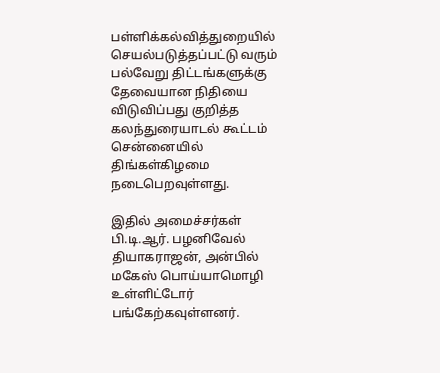பள்ளிக்கல்வித்துறையில் செயல்படுத்தப்பட்டு வரும் பல்வேறு திட்டங்களுக்கு தேவையான நிதியை விடுவிப்பது குறித்த கலந்துரையாடல் கூட்டம் சென்னையில் திங்கள்கிழமை நடைபெறவுள்ளது.

இதில் அமைச்சர்கள் பி.டி.ஆர். பழனிவேல் தியாகராஜன், அன்பில் மகேஸ் பொய்யாமொழி உள்ளிட்டோர் பங்கேற்கவுள்ளனர்.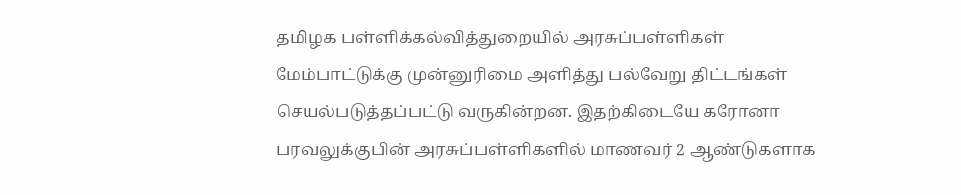தமிழக பள்ளிக்கல்வித்துறையில் அரசுப்பள்ளிகள் மேம்பாட்டுக்கு முன்னுரிமை அளித்து பல்வேறு திட்டங்கள் செயல்படுத்தப்பட்டு வருகின்றன. இதற்கிடையே கரோனா பரவலுக்குபின் அரசுப்பள்ளிகளில் மாணவர் 2 ஆண்டுகளாக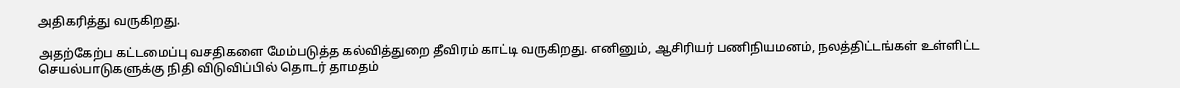அதிகரித்து வருகிறது.

அதற்கேற்ப கட்டமைப்பு வசதிகளை மேம்படுத்த கல்வித்துறை தீவிரம் காட்டி வருகிறது. எனினும், ஆசிரியர் பணிநியமனம், நலத்திட்டங்கள் உள்ளிட்ட செயல்பாடுகளுக்கு நிதி விடுவிப்பில் தொடர் தாமதம்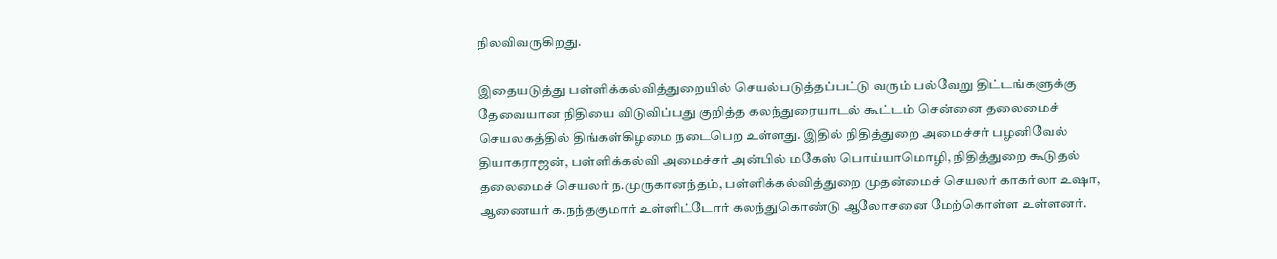நிலவிவருகிறது.

இதையடுத்து பள்ளிக்கல்வித்துறையில் செயல்படுத்தப்பட்டு வரும் பல்வேறு திட்டங்களுக்கு தேவையான நிதியை விடுவிப்பது குறித்த கலந்துரையாடல் கூட்டம் சென்னை தலைமைச் செயலகத்தில் திங்கள்கிழமை நடைபெற உள்ளது. இதில் நிதித்துறை அமைச்சர் பழனிவேல் தியாகராஜன், பள்ளிக்கல்வி அமைச்சர் அன்பில் மகேஸ் பொய்யாமொழி, நிதித்துறை கூடுதல் தலைமைச் செயலர் ந.முருகானந்தம், பள்ளிக்கல்வித்துறை முதன்மைச் செயலர் காகர்லா உஷா, ஆணையர் க.நந்தகுமார் உள்ளிட்டோர் கலந்துகொண்டு ஆலோசனை மேற்கொள்ள உள்ளனர்.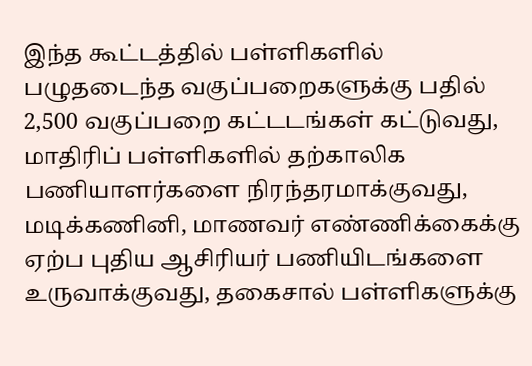இந்த கூட்டத்தில் பள்ளிகளில் பழுதடைந்த வகுப்பறைகளுக்கு பதில் 2,500 வகுப்பறை கட்டடங்கள் கட்டுவது, மாதிரிப் பள்ளிகளில் தற்காலிக பணியாளர்களை நிரந்தரமாக்குவது, மடிக்கணினி, மாணவர் எண்ணிக்கைக்கு ஏற்ப புதிய ஆசிரியர் பணியிடங்களை உருவாக்குவது, தகைசால் பள்ளிகளுக்கு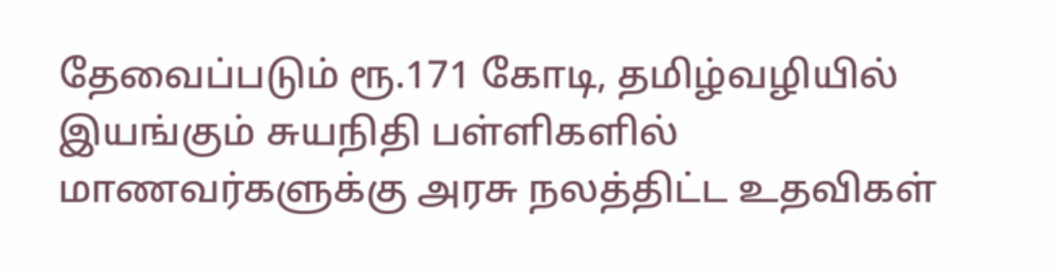தேவைப்படும் ரூ.171 கோடி, தமிழ்வழியில் இயங்கும் சுயநிதி பள்ளிகளில் மாணவர்களுக்கு அரசு நலத்திட்ட உதவிகள்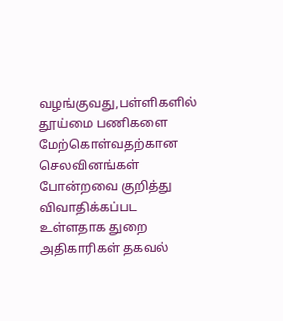வழங்குவது,பள்ளிகளில் தூய்மை பணிகளை மேற்கொள்வதற்கான செலவினங்கள் போன்றவை குறித்து விவாதிக்கப்பட உள்ளதாக துறை அதிகாரிகள் தகவல்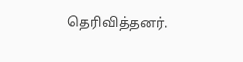தெரிவித்தனர்.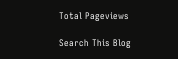Total Pageviews

Search This Blog